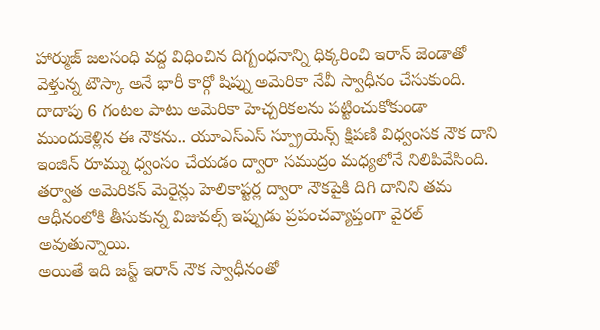హార్ముజ్ జలసంధి వద్ద విధించిన దిగ్బంధనాన్ని ధిక్కరించి ఇరాన్ జెండాతో వెళ్తున్న టౌస్కా అనే భారీ కార్గో షిప్ను అమెరికా నేవీ స్వాధీనం చేసుకుంది. దాదాపు 6 గంటల పాటు అమెరికా హెచ్చరికలను పట్టించుకోకుండా ముందుకెళ్లిన ఈ నౌకను.. యూఎస్ఎస్ స్ప్రూయెన్స్ క్షిపణి విధ్వంసక నౌక దాని ఇంజిన్ రూమ్ను ధ్వంసం చేయడం ద్వారా సముద్రం మధ్యలోనే నిలిపివేసింది. తర్వాత అమెరికన్ మెరైన్లు హెలికాప్టర్ల ద్వారా నౌకపైకి దిగి దానిని తమ ఆధీనంలోకి తీసుకున్న విజువల్స్ ఇప్పుడు ప్రపంచవ్యాప్తంగా వైరల్ అవుతున్నాయి.
అయితే ఇది జస్ట్ ఇరాన్ నౌక స్వాధీనంతో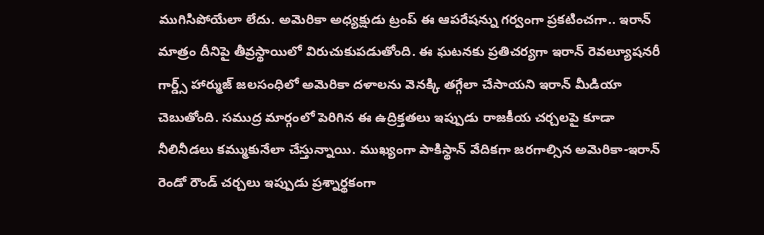ముగిసిపోయేలా లేదు. అమెరికా అధ్యక్షుడు ట్రంప్ ఈ ఆపరేషన్ను గర్వంగా ప్రకటించగా.. ఇరాన్ మాత్రం దీనిపై తీవ్రస్థాయిలో విరుచుకుపడుతోంది. ఈ ఘటనకు ప్రతిచర్యగా ఇరాన్ రెవల్యూషనరీ గార్డ్స్ హార్ముజ్ జలసంధిలో అమెరికా దళాలను వెనక్కి తగ్గేలా చేసాయని ఇరాన్ మీడియా చెబుతోంది. సముద్ర మార్గంలో పెరిగిన ఈ ఉద్రిక్తతలు ఇప్పుడు రాజకీయ చర్చలపై కూడా నీలినీడలు కమ్ముకునేలా చేస్తున్నాయి. ముఖ్యంగా పాకిస్థాన్ వేదికగా జరగాల్సిన అమెరికా-ఇరాన్ రెండో రౌండ్ చర్చలు ఇప్పుడు ప్రశ్నార్థకంగా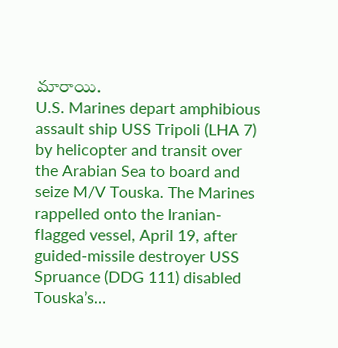మారాయి.
U.S. Marines depart amphibious assault ship USS Tripoli (LHA 7) by helicopter and transit over the Arabian Sea to board and seize M/V Touska. The Marines rappelled onto the Iranian-flagged vessel, April 19, after guided-missile destroyer USS Spruance (DDG 111) disabled Touska’s…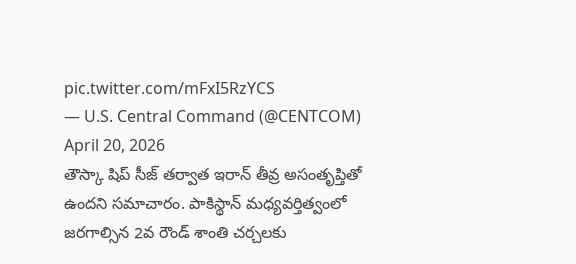pic.twitter.com/mFxI5RzYCS
— U.S. Central Command (@CENTCOM) April 20, 2026
తౌస్కా షిప్ సీజ్ తర్వాత ఇరాన్ తీవ్ర అసంతృప్తితో ఉందని సమాచారం. పాకిస్థాన్ మధ్యవర్తిత్వంలో జరగాల్సిన 2వ రౌండ్ శాంతి చర్చలకు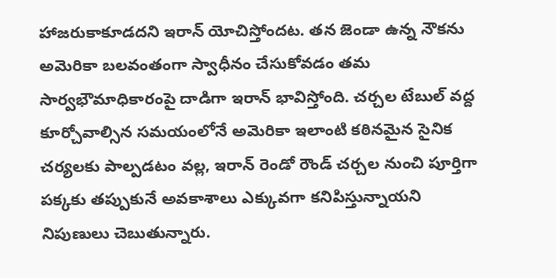హాజరుకాకూడదని ఇరాన్ యోచిస్తోందట. తన జెండా ఉన్న నౌకను అమెరికా బలవంతంగా స్వాధీనం చేసుకోవడం తమ సార్వభౌమాధికారంపై దాడిగా ఇరాన్ భావిస్తోంది. చర్చల టేబుల్ వద్ద కూర్చోవాల్సిన సమయంలోనే అమెరికా ఇలాంటి కఠినమైన సైనిక చర్యలకు పాల్పడటం వల్ల, ఇరాన్ రెండో రౌండ్ చర్చల నుంచి పూర్తిగా పక్కకు తప్పుకునే అవకాశాలు ఎక్కువగా కనిపిస్తున్నాయని నిపుణులు చెబుతున్నారు.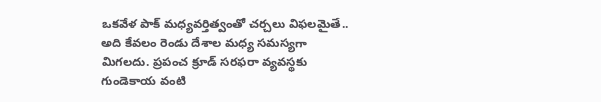ఒకవేళ పాక్ మధ్యవర్తిత్వంతో చర్చలు విఫలమైతే.. అది కేవలం రెండు దేశాల మధ్య సమస్యగా మిగలదు. ప్రపంచ క్రూడ్ సరఫరా వ్యవస్థకు గుండెకాయ వంటి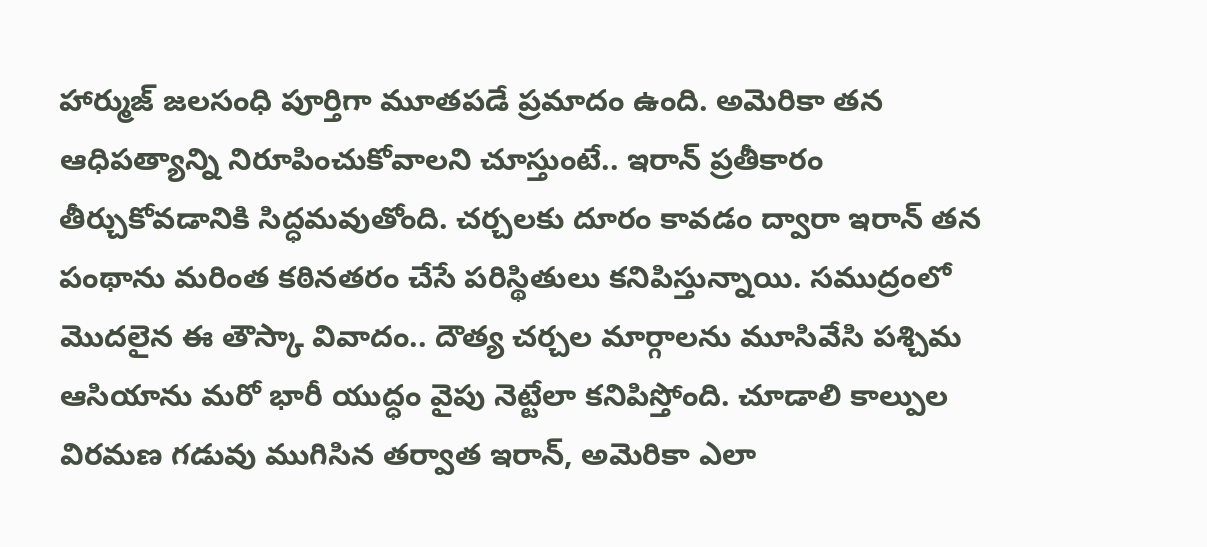హార్ముజ్ జలసంధి పూర్తిగా మూతపడే ప్రమాదం ఉంది. అమెరికా తన ఆధిపత్యాన్ని నిరూపించుకోవాలని చూస్తుంటే.. ఇరాన్ ప్రతీకారం తీర్చుకోవడానికి సిద్ధమవుతోంది. చర్చలకు దూరం కావడం ద్వారా ఇరాన్ తన పంథాను మరింత కఠినతరం చేసే పరిస్థితులు కనిపిస్తున్నాయి. సముద్రంలో మొదలైన ఈ తౌస్కా వివాదం.. దౌత్య చర్చల మార్గాలను మూసివేసి పశ్చిమ ఆసియాను మరో భారీ యుద్ధం వైపు నెట్టేలా కనిపిస్తోంది. చూడాలి కాల్పుల విరమణ గడువు ముగిసిన తర్వాత ఇరాన్, అమెరికా ఎలా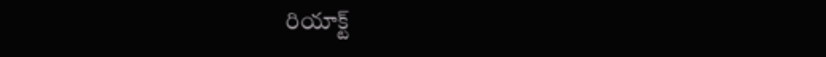రియాక్ట్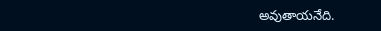అవుతాయనేది.